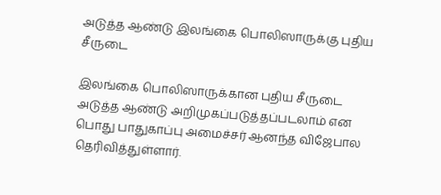அடுத்த ஆண்டு இலங்கை பொலிஸாருக்கு புதிய சீருடை

இலங்கை பொலிஸாருக்கான புதிய சீருடை அடுத்த ஆண்டு அறிமுகப்படுத்தப்படலாம் என பொது பாதுகாப்பு அமைச்சர் ஆனந்த விஜேபால தெரிவித்துள்ளார்.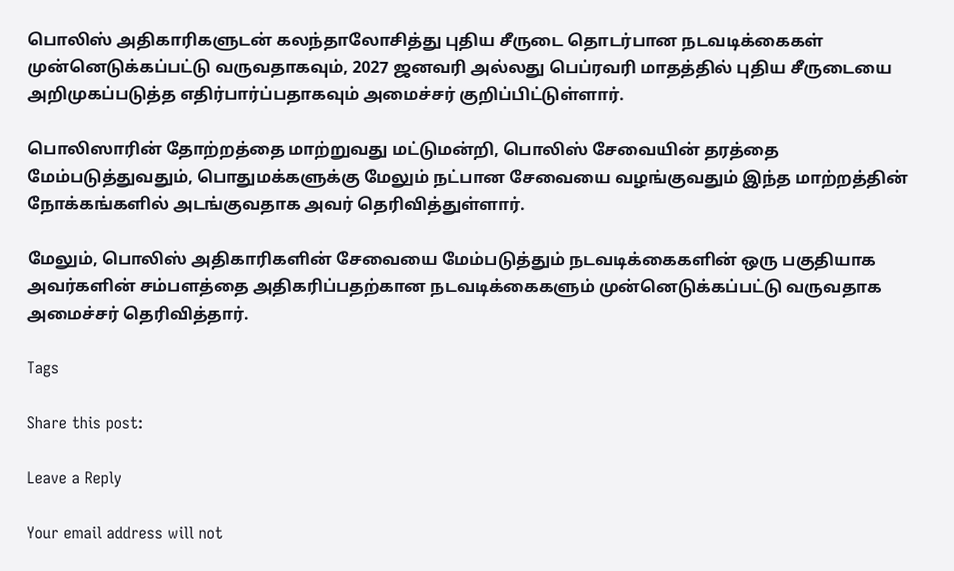பொலிஸ் அதிகாரிகளுடன் கலந்தாலோசித்து புதிய சீருடை தொடர்பான நடவடிக்கைகள் முன்னெடுக்கப்பட்டு வருவதாகவும், 2027 ஜனவரி அல்லது பெப்ரவரி மாதத்தில் புதிய சீருடையை அறிமுகப்படுத்த எதிர்பார்ப்பதாகவும் அமைச்சர் குறிப்பிட்டுள்ளார்.

பொலிஸாரின் தோற்றத்தை மாற்றுவது மட்டுமன்றி, பொலிஸ் சேவையின் தரத்தை மேம்படுத்துவதும், பொதுமக்களுக்கு மேலும் நட்பான சேவையை வழங்குவதும் இந்த மாற்றத்தின் நோக்கங்களில் அடங்குவதாக அவர் தெரிவித்துள்ளார்.

மேலும், பொலிஸ் அதிகாரிகளின் சேவையை மேம்படுத்தும் நடவடிக்கைகளின் ஒரு பகுதியாக அவர்களின் சம்பளத்தை அதிகரிப்பதற்கான நடவடிக்கைகளும் முன்னெடுக்கப்பட்டு வருவதாக அமைச்சர் தெரிவித்தார்.

Tags

Share this post:

Leave a Reply

Your email address will not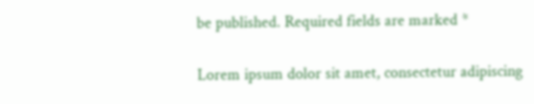be published. Required fields are marked *

Lorem ipsum dolor sit amet, consectetur adipiscing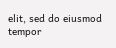elit, sed do eiusmod tempor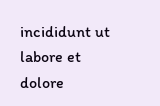incididunt ut labore et dolore